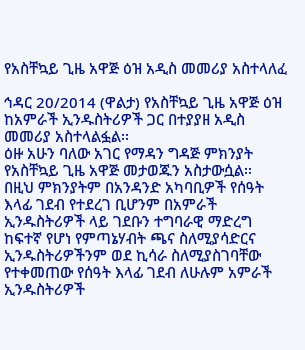የአስቸኳይ ጊዜ አዋጅ ዕዝ አዲስ መመሪያ አስተላለፈ

ኅዳር 20/2014 (ዋልታ) የአስቸኳይ ጊዜ አዋጅ ዕዝ ከአምራች ኢንዱስትሪዎች ጋር በተያያዘ አዲስ መመሪያ አስተላልፏል፡፡
ዕዙ አሁን ባለው አገር የማዳን ግዳጅ ምክንያት የአስቸኳይ ጊዜ አዋጅ መታወጁን አስታውሷል፡፡
በዚህ ምክንያትም በአንዳንድ አካባቢዎች የሰዓት እላፊ ገደብ የተደረገ ቢሆንም በአምራች ኢንዱስትሪዎች ላይ ገደቡን ተግባራዊ ማድረግ ከፍተኛ የሆነ የምጣኔሃብት ጫና ስለሚያሳድርና ኢንዱስትሪዎችንም ወደ ኪሳራ ስለሚያስገባቸው የተቀመጠው የሰዓት እላፊ ገደብ ለሁሉም አምራች ኢንዱስትሪዎች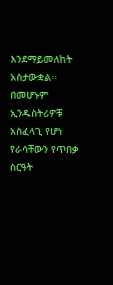እንደማይመለከት አስታውቋል፡፡
በመሆኑም ኢንዱስትሪዎቹ አስፈላጊ የሆነ የራሳቸውን የጥበቃ ስርዓት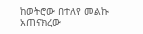ከወትሮው በተለየ መልኩ አጠናክረው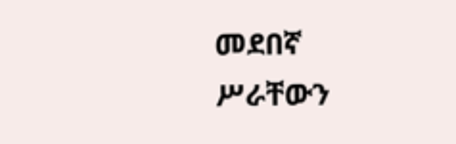መደበኛ ሥራቸውን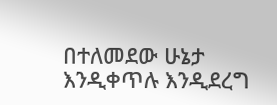በተለመደው ሁኔታ እንዲቀጥሉ እንዲደረግ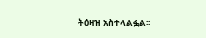ትዕዛዝ አስተላልፏል፡፡